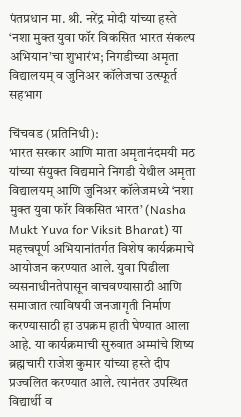पंतप्रधान मा. श्री. नरेंद्र मोदी यांच्या हस्ते ‘नशा मुक्त युवा फॉर विकसित भारत संकल्प अभियान’चा शुभारंभ; निगडीच्या अमृता विद्यालयम् व जुनिअर कॉलेजचा उत्स्फूर्त सहभाग

चिंचवड (प्रतिनिधी):
भारत सरकार आणि माता अमृतानंदमयी मठ यांच्या संयुक्त विद्यमाने निगडी येथील अमृता विद्यालयम् आणि जुनिअर कॉलेजमध्ये ‘नशा मुक्त युवा फॉर विकसित भारत’ (Nasha Mukt Yuva for Viksit Bharat) या महत्त्वपूर्ण अभियानांतर्गत विशेष कार्यक्रमाचे आयोजन करण्यात आले. युवा पिढीला व्यसनाधीनतेपासून वाचवण्यासाठी आणि समाजात त्याविषयी जनजागृती निर्माण करण्यासाठी हा उपक्रम हाती घेण्यात आला आहे. या कार्यक्रमाची सुरुवात अम्मांचे शिष्य ब्रह्मचारी राजेश कुमार यांच्या हस्ते दीप प्रज्वलित करण्यात आले. त्यानंतर उपस्थित विद्यार्थी व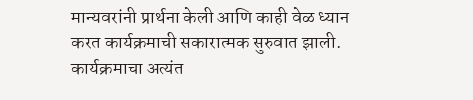मान्यवरांनी प्रार्थना केली आणि काही वेळ ध्यान करत कार्यक्रमाची सकारात्मक सुरुवात झाली.
कार्यक्रमाचा अत्यंत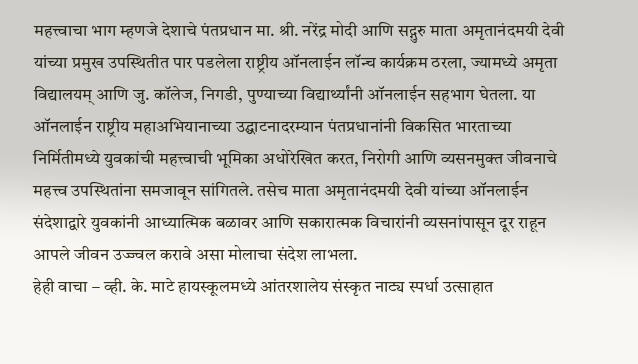महत्त्वाचा भाग म्हणजे देशाचे पंतप्रधान मा. श्री. नरेंद्र मोदी आणि सद्गुरु माता अमृतानंदमयी देवी यांच्या प्रमुख उपस्थितीत पार पडलेला राष्ट्रीय ऑनलाईन लॉन्च कार्यक्रम ठरला, ज्यामध्ये अमृता विद्यालयम् आणि जु. कॉलेज, निगडी, पुण्याच्या विद्यार्थ्यांनी ऑनलाईन सहभाग घेतला. या ऑनलाईन राष्ट्रीय महाअभियानाच्या उद्घाटनादरम्यान पंतप्रधानांनी विकसित भारताच्या निर्मितीमध्ये युवकांची महत्त्वाची भूमिका अधोरेखित करत, निरोगी आणि व्यसनमुक्त जीवनाचे महत्त्व उपस्थितांना समजावून सांगितले. तसेच माता अमृतानंदमयी देवी यांच्या ऑनलाईन संदेशाद्वारे युवकांनी आध्यात्मिक बळावर आणि सकारात्मक विचारांनी व्यसनांपासून दूर राहून आपले जीवन उज्ज्वल करावे असा मोलाचा संदेश लाभला.
हेही वाचा – व्ही. के. माटे हायस्कूलमध्ये आंतरशालेय संस्कृत नाट्य स्पर्धा उत्साहात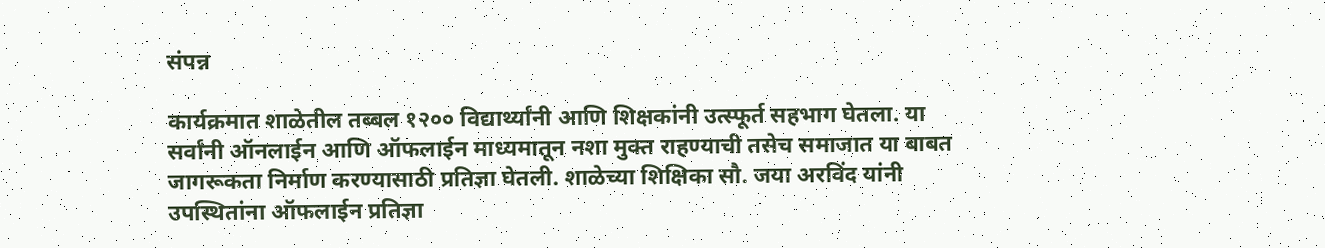संपन्न

कार्यक्रमात शाळेतील तब्बल १२०० विद्यार्थ्यांनी आणि शिक्षकांनी उत्स्फूर्त सहभाग घेतला. या सर्वांनी ऑनलाईन आणि ऑफलाईन माध्यमातून नशा मुक्त राहण्याची तसेच समाजात या बाबत जागरूकता निर्माण करण्यासाठी प्रतिज्ञा घेतली. शाळेच्या शिक्षिका सौ. जया अरविंद यांनी उपस्थितांना ऑफलाईन प्रतिज्ञा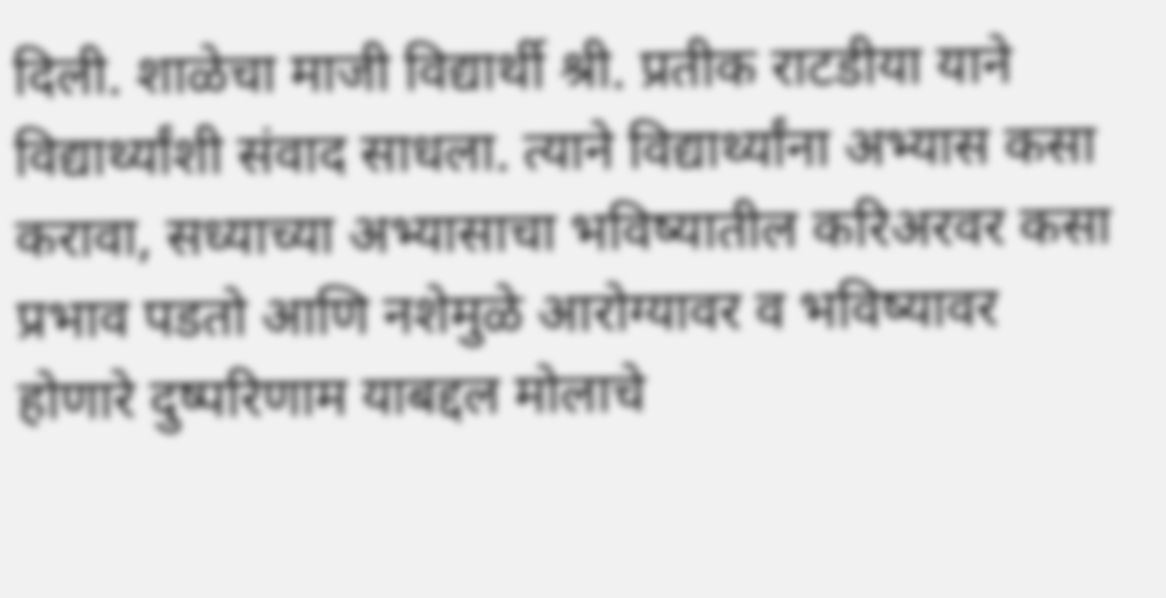दिली. शाळेचा माजी विद्यार्थी श्री. प्रतीक राटडीया याने विद्यार्थ्यांशी संवाद साधला. त्याने विद्यार्थ्यांना अभ्यास कसा करावा, सध्याच्या अभ्यासाचा भविष्यातील करिअरवर कसा प्रभाव पडतो आणि नशेमुळे आरोग्यावर व भविष्यावर होणारे दुष्परिणाम याबद्दल मोलाचे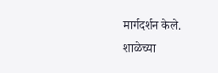मार्गदर्शन केले.
शाळेच्या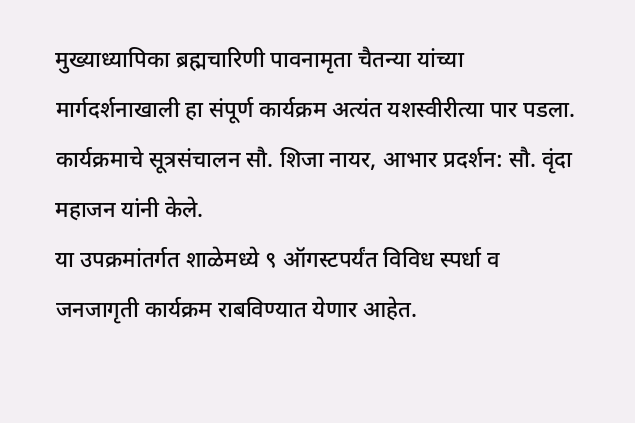मुख्याध्यापिका ब्रह्मचारिणी पावनामृता चैतन्या यांच्या मार्गदर्शनाखाली हा संपूर्ण कार्यक्रम अत्यंत यशस्वीरीत्या पार पडला. कार्यक्रमाचे सूत्रसंचालन सौ. शिजा नायर, आभार प्रदर्शन: सौ. वृंदा महाजन यांनी केले.
या उपक्रमांतर्गत शाळेमध्ये ९ ऑगस्टपर्यंत विविध स्पर्धा व जनजागृती कार्यक्रम राबविण्यात येणार आहेत.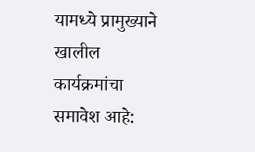यामध्ये प्रामुख्याने खालील कार्यक्रमांचा समावेश आहे: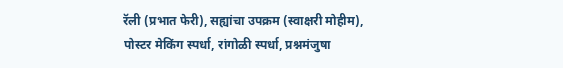रॅली (प्रभात फेरी), सह्यांचा उपक्रम (स्वाक्षरी मोहीम), पोस्टर मेकिंग स्पर्धा, रांगोळी स्पर्धा, प्रश्नमंजुषा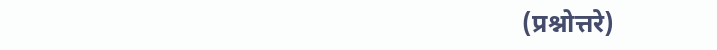(प्रश्नोत्तरे)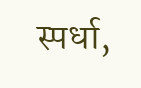स्पर्धा,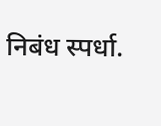निबंध स्पर्धा.